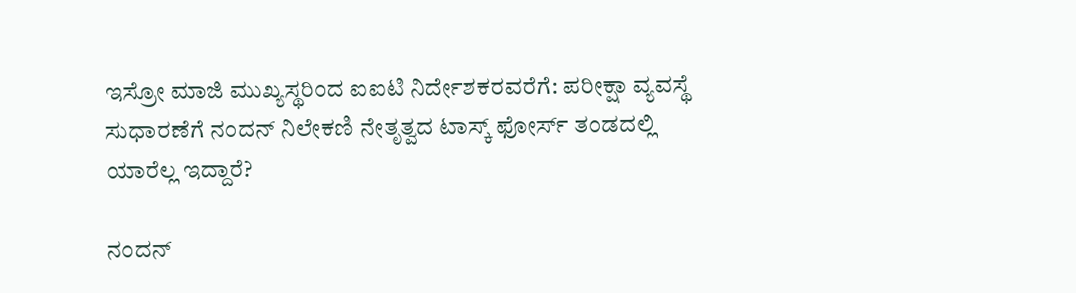ಇಸ್ರೋ ಮಾಜಿ ಮುಖ್ಯಸ್ಥರಿಂದ ಐಐಟಿ ನಿರ್ದೇಶಕರವರೆಗೆ: ಪರೀಕ್ಷಾ ವ್ಯವಸ್ಥೆ ಸುಧಾರಣೆಗೆ ನಂದನ್ ನಿಲೇಕಣಿ ನೇತೃತ್ವದ ಟಾಸ್ಕ್ ಫೋರ್ಸ್ ತಂಡದಲ್ಲಿ ಯಾರೆಲ್ಲ ಇದ್ದಾರೆ?

ನಂದನ್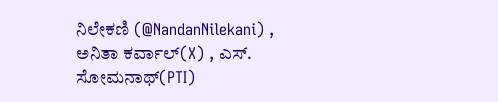ನಿಲೇಕಣಿ (@NandanNilekani) , ಅನಿತಾ ಕರ್ವಾಲ್(X) , ಎಸ್. ಸೋಮನಾಥ್(PTI)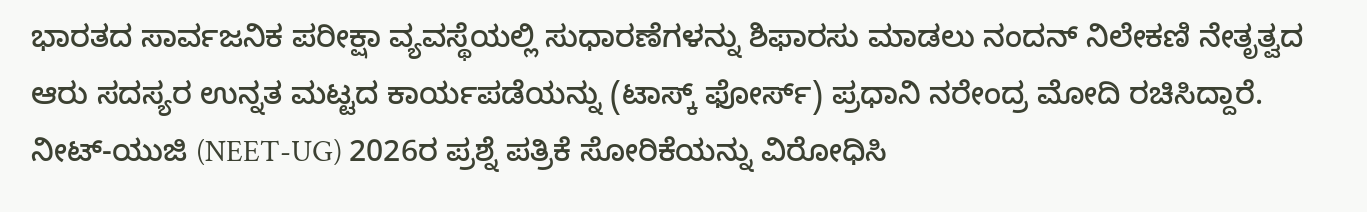ಭಾರತದ ಸಾರ್ವಜನಿಕ ಪರೀಕ್ಷಾ ವ್ಯವಸ್ಥೆಯಲ್ಲಿ ಸುಧಾರಣೆಗಳನ್ನು ಶಿಫಾರಸು ಮಾಡಲು ನಂದನ್ ನಿಲೇಕಣಿ ನೇತೃತ್ವದ ಆರು ಸದಸ್ಯರ ಉನ್ನತ ಮಟ್ಟದ ಕಾರ್ಯಪಡೆಯನ್ನು (ಟಾಸ್ಕ್ ಫೋರ್ಸ್) ಪ್ರಧಾನಿ ನರೇಂದ್ರ ಮೋದಿ ರಚಿಸಿದ್ದಾರೆ.
ನೀಟ್-ಯುಜಿ (NEET-UG) 2026ರ ಪ್ರಶ್ನೆ ಪತ್ರಿಕೆ ಸೋರಿಕೆಯನ್ನು ವಿರೋಧಿಸಿ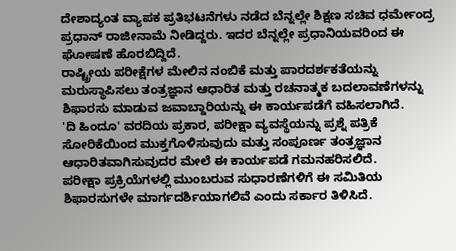ದೇಶಾದ್ಯಂತ ವ್ಯಾಪಕ ಪ್ರತಿಭಟನೆಗಳು ನಡೆದ ಬೆನ್ನಲ್ಲೇ ಶಿಕ್ಷಣ ಸಚಿವ ಧರ್ಮೇಂದ್ರ ಪ್ರಧಾನ್ ರಾಜೀನಾಮೆ ನೀಡಿದ್ದರು. ಇದರ ಬೆನ್ನಲ್ಲೇ ಪ್ರಧಾನಿಯವರಿಂದ ಈ ಘೋಷಣೆ ಹೊರಬಿದ್ದಿದೆ.
ರಾಷ್ಟ್ರೀಯ ಪರೀಕ್ಷೆಗಳ ಮೇಲಿನ ನಂಬಿಕೆ ಮತ್ತು ಪಾರದರ್ಶಕತೆಯನ್ನು ಮರುಸ್ಥಾಪಿಸಲು ತಂತ್ರಜ್ಞಾನ ಆಧಾರಿತ ಮತ್ತು ರಚನಾತ್ಮಕ ಬದಲಾವಣೆಗಳನ್ನು ಶಿಫಾರಸು ಮಾಡುವ ಜವಾಬ್ದಾರಿಯನ್ನು ಈ ಕಾರ್ಯಪಡೆಗೆ ವಹಿಸಲಾಗಿದೆ.
'ದಿ ಹಿಂದೂ' ವರದಿಯ ಪ್ರಕಾರ, ಪರೀಕ್ಷಾ ವ್ಯವಸ್ಥೆಯನ್ನು ಪ್ರಶ್ನೆ ಪತ್ರಿಕೆ ಸೋರಿಕೆಯಿಂದ ಮುಕ್ತಗೊಳಿಸುವುದು ಮತ್ತು ಸಂಪೂರ್ಣ ತಂತ್ರಜ್ಞಾನ ಆಧಾರಿತವಾಗಿಸುವುದರ ಮೇಲೆ ಈ ಕಾರ್ಯಪಡೆ ಗಮನಹರಿಸಲಿದೆ.
ಪರೀಕ್ಷಾ ಪ್ರಕ್ರಿಯೆಗಳಲ್ಲಿ ಮುಂಬರುವ ಸುಧಾರಣೆಗಳಿಗೆ ಈ ಸಮಿತಿಯ ಶಿಫಾರಸುಗಳೇ ಮಾರ್ಗದರ್ಶಿಯಾಗಲಿವೆ ಎಂದು ಸರ್ಕಾರ ತಿಳಿಸಿದೆ.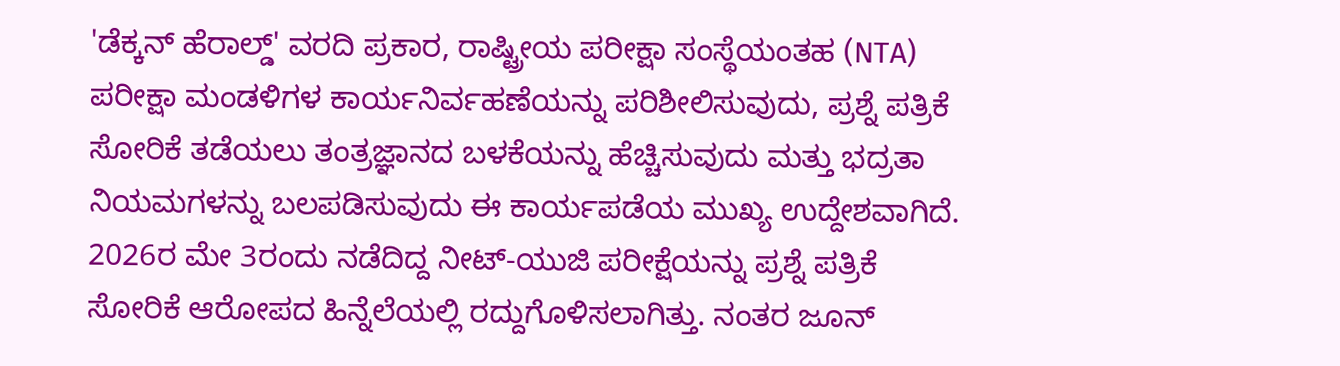'ಡೆಕ್ಕನ್ ಹೆರಾಲ್ಡ್' ವರದಿ ಪ್ರಕಾರ, ರಾಷ್ಟ್ರೀಯ ಪರೀಕ್ಷಾ ಸಂಸ್ಥೆಯಂತಹ (NTA) ಪರೀಕ್ಷಾ ಮಂಡಳಿಗಳ ಕಾರ್ಯನಿರ್ವಹಣೆಯನ್ನು ಪರಿಶೀಲಿಸುವುದು, ಪ್ರಶ್ನೆ ಪತ್ರಿಕೆ ಸೋರಿಕೆ ತಡೆಯಲು ತಂತ್ರಜ್ಞಾನದ ಬಳಕೆಯನ್ನು ಹೆಚ್ಚಿಸುವುದು ಮತ್ತು ಭದ್ರತಾ ನಿಯಮಗಳನ್ನು ಬಲಪಡಿಸುವುದು ಈ ಕಾರ್ಯಪಡೆಯ ಮುಖ್ಯ ಉದ್ದೇಶವಾಗಿದೆ.
2026ರ ಮೇ 3ರಂದು ನಡೆದಿದ್ದ ನೀಟ್-ಯುಜಿ ಪರೀಕ್ಷೆಯನ್ನು ಪ್ರಶ್ನೆ ಪತ್ರಿಕೆ ಸೋರಿಕೆ ಆರೋಪದ ಹಿನ್ನೆಲೆಯಲ್ಲಿ ರದ್ದುಗೊಳಿಸಲಾಗಿತ್ತು. ನಂತರ ಜೂನ್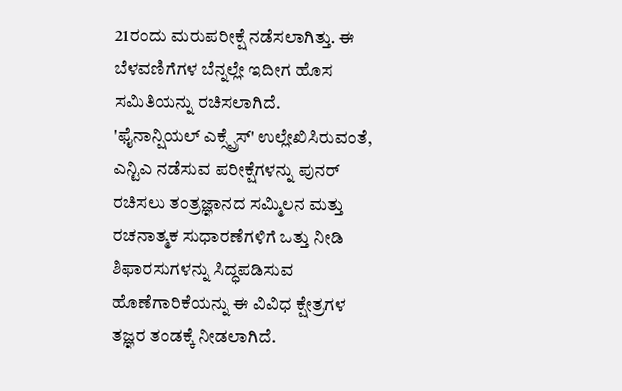21ರಂದು ಮರುಪರೀಕ್ಷೆ ನಡೆಸಲಾಗಿತ್ತು. ಈ ಬೆಳವಣಿಗೆಗಳ ಬೆನ್ನಲ್ಲೇ ಇದೀಗ ಹೊಸ ಸಮಿತಿಯನ್ನು ರಚಿಸಲಾಗಿದೆ.
'ಫೈನಾನ್ಷಿಯಲ್ ಎಕ್ಸ್ಪ್ರೆಸ್' ಉಲ್ಲೇಖಿಸಿರುವಂತೆ, ಎನ್ಟಿಎ ನಡೆಸುವ ಪರೀಕ್ಷೆಗಳನ್ನು ಪುನರ್ ರಚಿಸಲು ತಂತ್ರಜ್ಞಾನದ ಸಮ್ಮಿಲನ ಮತ್ತು ರಚನಾತ್ಮಕ ಸುಧಾರಣೆಗಳಿಗೆ ಒತ್ತು ನೀಡಿ ಶಿಫಾರಸುಗಳನ್ನು ಸಿದ್ಧಪಡಿಸುವ ಹೊಣೆಗಾರಿಕೆಯನ್ನು ಈ ವಿವಿಧ ಕ್ಷೇತ್ರಗಳ ತಜ್ಞರ ತಂಡಕ್ಕೆ ನೀಡಲಾಗಿದೆ.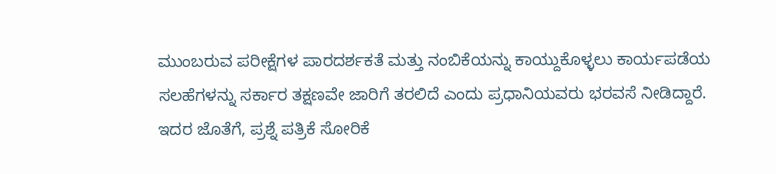ಮುಂಬರುವ ಪರೀಕ್ಷೆಗಳ ಪಾರದರ್ಶಕತೆ ಮತ್ತು ನಂಬಿಕೆಯನ್ನು ಕಾಯ್ದುಕೊಳ್ಳಲು ಕಾರ್ಯಪಡೆಯ ಸಲಹೆಗಳನ್ನು ಸರ್ಕಾರ ತಕ್ಷಣವೇ ಜಾರಿಗೆ ತರಲಿದೆ ಎಂದು ಪ್ರಧಾನಿಯವರು ಭರವಸೆ ನೀಡಿದ್ದಾರೆ.
ಇದರ ಜೊತೆಗೆ, ಪ್ರಶ್ನೆ ಪತ್ರಿಕೆ ಸೋರಿಕೆ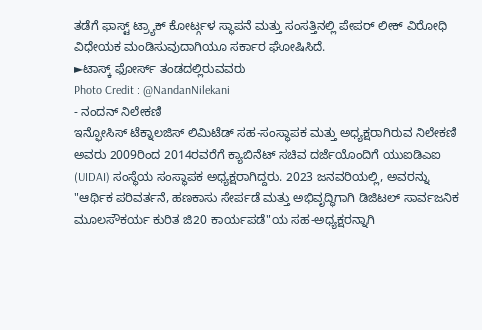ತಡೆಗೆ ಫಾಸ್ಟ್ ಟ್ರ್ಯಾಕ್ ಕೋರ್ಟ್ಗಳ ಸ್ಥಾಪನೆ ಮತ್ತು ಸಂಸತ್ತಿನಲ್ಲಿ ಪೇಪರ್ ಲೀಕ್ ವಿರೋಧಿ ವಿಧೇಯಕ ಮಂಡಿಸುವುದಾಗಿಯೂ ಸರ್ಕಾರ ಘೋಷಿಸಿದೆ.
►ಟಾಸ್ಕ್ ಫೋರ್ಸ್ ತಂಡದಲ್ಲಿರುವವರು
Photo Credit : @NandanNilekani
- ನಂದನ್ ನಿಲೇಕಣಿ
ಇನ್ಫೋಸಿಸ್ ಟೆಕ್ನಾಲಜಿಸ್ ಲಿಮಿಟೆಡ್ ಸಹ-ಸಂಸ್ಥಾಪಕ ಮತ್ತು ಅಧ್ಯಕ್ಷರಾಗಿರುವ ನಿಲೇಕಣಿ ಅವರು 2009ರಿಂದ 2014ರವರೆಗೆ ಕ್ಯಾಬಿನೆಟ್ ಸಚಿವ ದರ್ಜೆಯೊಂದಿಗೆ ಯುಐಡಿಎಐ (UIDAI) ಸಂಸ್ಥೆಯ ಸಂಸ್ಥಾಪಕ ಅಧ್ಯಕ್ಷರಾಗಿದ್ದರು. 2023 ಜನವರಿಯಲ್ಲಿ, ಅವರನ್ನು "ಆರ್ಥಿಕ ಪರಿವರ್ತನೆ, ಹಣಕಾಸು ಸೇರ್ಪಡೆ ಮತ್ತು ಅಭಿವೃದ್ಧಿಗಾಗಿ ಡಿಜಿಟಲ್ ಸಾರ್ವಜನಿಕ ಮೂಲಸೌಕರ್ಯ ಕುರಿತ ಜಿ20 ಕಾರ್ಯಪಡೆ"ಯ ಸಹ-ಅಧ್ಯಕ್ಷರನ್ನಾಗಿ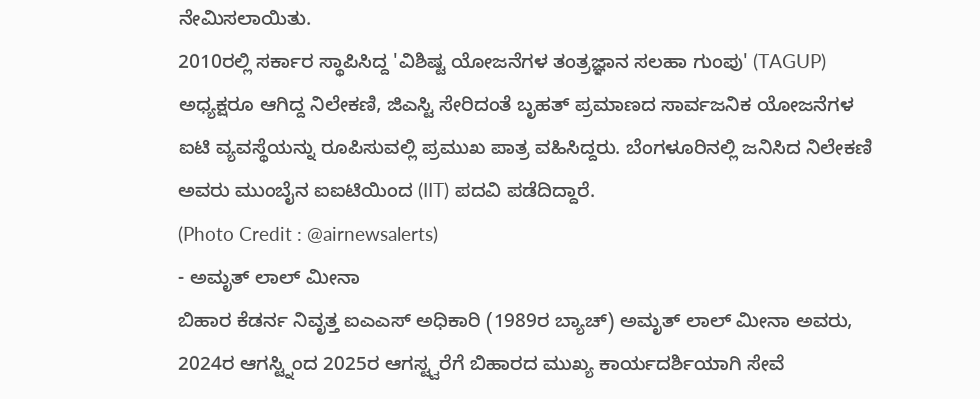ನೇಮಿಸಲಾಯಿತು.
2010ರಲ್ಲಿ ಸರ್ಕಾರ ಸ್ಥಾಪಿಸಿದ್ದ 'ವಿಶಿಷ್ಟ ಯೋಜನೆಗಳ ತಂತ್ರಜ್ಞಾನ ಸಲಹಾ ಗುಂಪು' (TAGUP) ಅಧ್ಯಕ್ಷರೂ ಆಗಿದ್ದ ನಿಲೇಕಣಿ, ಜಿಎಸ್ಟಿ ಸೇರಿದಂತೆ ಬೃಹತ್ ಪ್ರಮಾಣದ ಸಾರ್ವಜನಿಕ ಯೋಜನೆಗಳ ಐಟಿ ವ್ಯವಸ್ಥೆಯನ್ನು ರೂಪಿಸುವಲ್ಲಿ ಪ್ರಮುಖ ಪಾತ್ರ ವಹಿಸಿದ್ದರು. ಬೆಂಗಳೂರಿನಲ್ಲಿ ಜನಿಸಿದ ನಿಲೇಕಣಿ ಅವರು ಮುಂಬೈನ ಐಐಟಿಯಿಂದ (IIT) ಪದವಿ ಪಡೆದಿದ್ದಾರೆ.
(Photo Credit : @airnewsalerts)
- ಅಮೃತ್ ಲಾಲ್ ಮೀನಾ
ಬಿಹಾರ ಕೆಡರ್ನ ನಿವೃತ್ತ ಐಎಎಸ್ ಅಧಿಕಾರಿ (1989ರ ಬ್ಯಾಚ್) ಅಮೃತ್ ಲಾಲ್ ಮೀನಾ ಅವರು, 2024ರ ಆಗಸ್ಟ್ನಿಂದ 2025ರ ಆಗಸ್ಟ್ವರೆಗೆ ಬಿಹಾರದ ಮುಖ್ಯ ಕಾರ್ಯದರ್ಶಿಯಾಗಿ ಸೇವೆ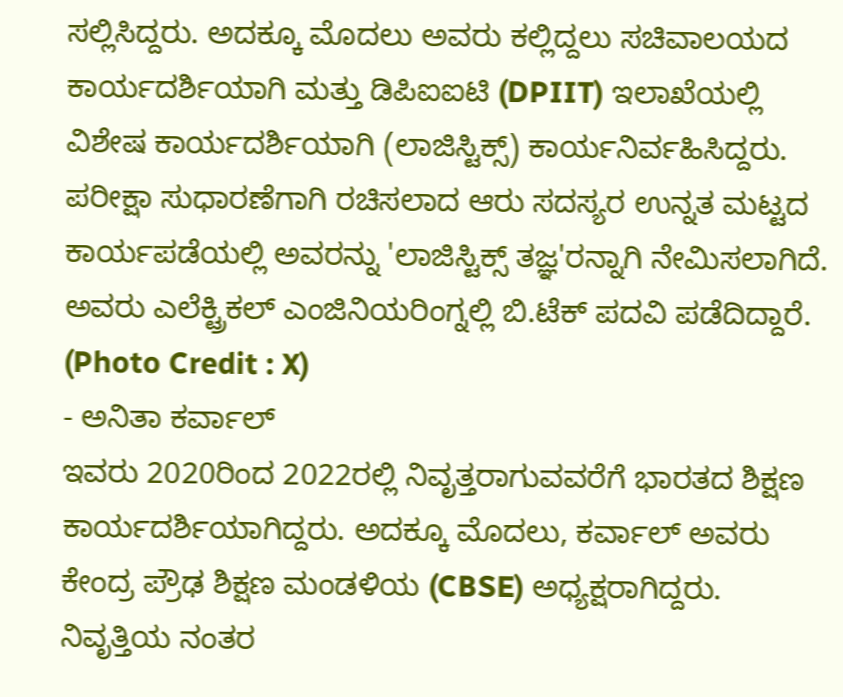ಸಲ್ಲಿಸಿದ್ದರು. ಅದಕ್ಕೂ ಮೊದಲು ಅವರು ಕಲ್ಲಿದ್ದಲು ಸಚಿವಾಲಯದ ಕಾರ್ಯದರ್ಶಿಯಾಗಿ ಮತ್ತು ಡಿಪಿಐಐಟಿ (DPIIT) ಇಲಾಖೆಯಲ್ಲಿ ವಿಶೇಷ ಕಾರ್ಯದರ್ಶಿಯಾಗಿ (ಲಾಜಿಸ್ಟಿಕ್ಸ್) ಕಾರ್ಯನಿರ್ವಹಿಸಿದ್ದರು. ಪರೀಕ್ಷಾ ಸುಧಾರಣೆಗಾಗಿ ರಚಿಸಲಾದ ಆರು ಸದಸ್ಯರ ಉನ್ನತ ಮಟ್ಟದ ಕಾರ್ಯಪಡೆಯಲ್ಲಿ ಅವರನ್ನು 'ಲಾಜಿಸ್ಟಿಕ್ಸ್ ತಜ್ಞ'ರನ್ನಾಗಿ ನೇಮಿಸಲಾಗಿದೆ. ಅವರು ಎಲೆಕ್ಟ್ರಿಕಲ್ ಎಂಜಿನಿಯರಿಂಗ್ನಲ್ಲಿ ಬಿ.ಟೆಕ್ ಪದವಿ ಪಡೆದಿದ್ದಾರೆ.
(Photo Credit : X)
- ಅನಿತಾ ಕರ್ವಾಲ್
ಇವರು 2020ರಿಂದ 2022ರಲ್ಲಿ ನಿವೃತ್ತರಾಗುವವರೆಗೆ ಭಾರತದ ಶಿಕ್ಷಣ ಕಾರ್ಯದರ್ಶಿಯಾಗಿದ್ದರು. ಅದಕ್ಕೂ ಮೊದಲು, ಕರ್ವಾಲ್ ಅವರು ಕೇಂದ್ರ ಪ್ರೌಢ ಶಿಕ್ಷಣ ಮಂಡಳಿಯ (CBSE) ಅಧ್ಯಕ್ಷರಾಗಿದ್ದರು. ನಿವೃತ್ತಿಯ ನಂತರ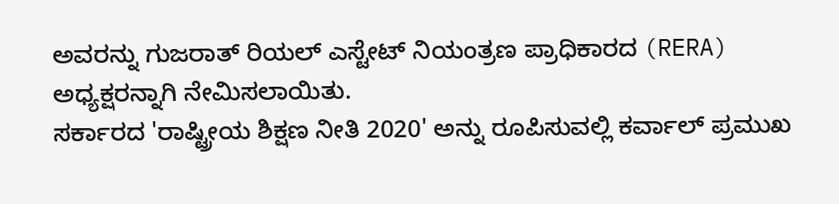ಅವರನ್ನು ಗುಜರಾತ್ ರಿಯಲ್ ಎಸ್ಟೇಟ್ ನಿಯಂತ್ರಣ ಪ್ರಾಧಿಕಾರದ (RERA) ಅಧ್ಯಕ್ಷರನ್ನಾಗಿ ನೇಮಿಸಲಾಯಿತು.
ಸರ್ಕಾರದ 'ರಾಷ್ಟ್ರೀಯ ಶಿಕ್ಷಣ ನೀತಿ 2020' ಅನ್ನು ರೂಪಿಸುವಲ್ಲಿ ಕರ್ವಾಲ್ ಪ್ರಮುಖ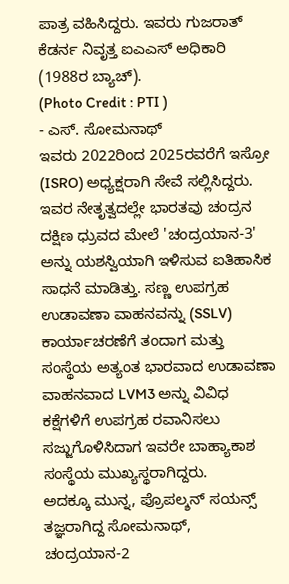ಪಾತ್ರ ವಹಿಸಿದ್ದರು. ಇವರು ಗುಜರಾತ್ ಕೆಡರ್ನ ನಿವೃತ್ತ ಐಎಎಸ್ ಅಧಿಕಾರಿ (1988ರ ಬ್ಯಾಚ್).
(Photo Credit : PTI )
- ಎಸ್. ಸೋಮನಾಥ್
ಇವರು 2022ರಿಂದ 2025ರವರೆಗೆ ಇಸ್ರೋ (ISRO) ಅಧ್ಯಕ್ಷರಾಗಿ ಸೇವೆ ಸಲ್ಲಿಸಿದ್ದರು. ಇವರ ನೇತೃತ್ವದಲ್ಲೇ ಭಾರತವು ಚಂದ್ರನ ದಕ್ಷಿಣ ಧ್ರುವದ ಮೇಲೆ 'ಚಂದ್ರಯಾನ-3' ಅನ್ನು ಯಶಸ್ವಿಯಾಗಿ ಇಳಿಸುವ ಐತಿಹಾಸಿಕ ಸಾಧನೆ ಮಾಡಿತ್ತು. ಸಣ್ಣ ಉಪಗ್ರಹ ಉಡಾವಣಾ ವಾಹನವನ್ನು (SSLV) ಕಾರ್ಯಾಚರಣೆಗೆ ತಂದಾಗ ಮತ್ತು ಸಂಸ್ಥೆಯ ಅತ್ಯಂತ ಭಾರವಾದ ಉಡಾವಣಾ ವಾಹನವಾದ LVM3 ಅನ್ನು ವಿವಿಧ ಕಕ್ಷೆಗಳಿಗೆ ಉಪಗ್ರಹ ರವಾನಿಸಲು ಸಜ್ಜುಗೊಳಿಸಿದಾಗ ಇವರೇ ಬಾಹ್ಯಾಕಾಶ ಸಂಸ್ಥೆಯ ಮುಖ್ಯಸ್ಥರಾಗಿದ್ದರು.
ಅದಕ್ಕೂ ಮುನ್ನ, ಪ್ರೊಪಲ್ಶನ್ ಸಯನ್ಸ್ ತಜ್ಞರಾಗಿದ್ದ ಸೋಮನಾಥ್, ಚಂದ್ರಯಾನ-2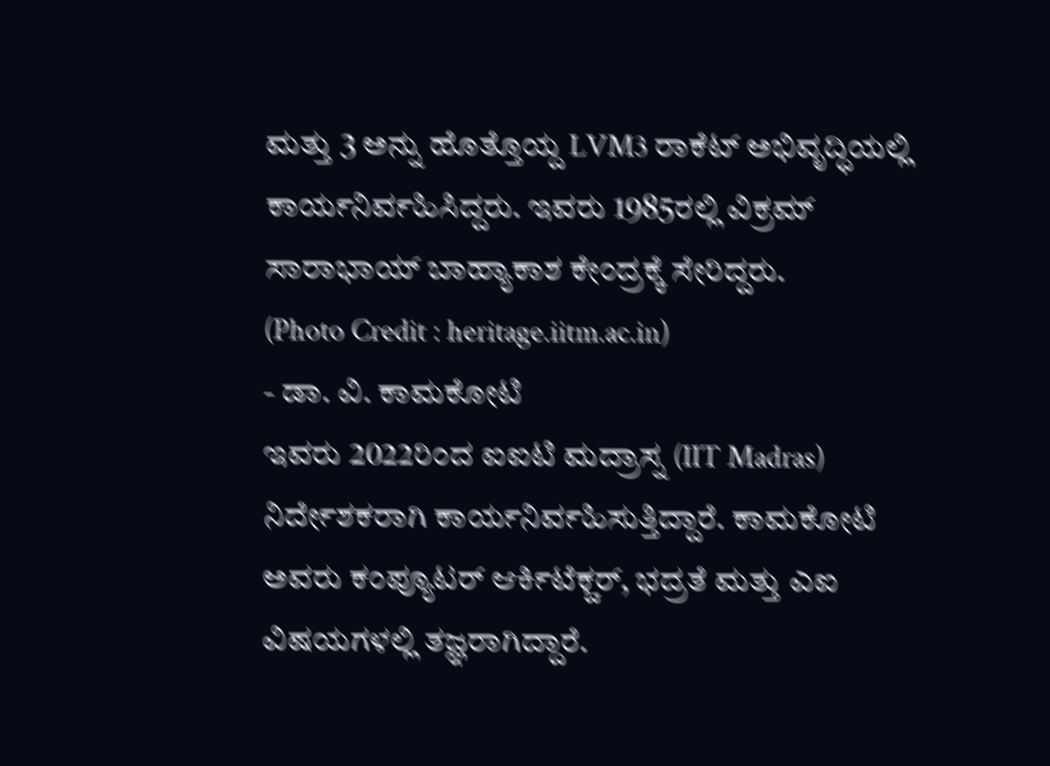ಮತ್ತು 3 ಅನ್ನು ಹೊತ್ತೊಯ್ದ LVM3 ರಾಕೆಟ್ ಅಭಿವೃದ್ಧಿಯಲ್ಲಿ ಕಾರ್ಯನಿರ್ವಹಿಸಿದ್ದರು. ಇವರು 1985ರಲ್ಲಿ ವಿಕ್ರಮ್ ಸಾರಾಭಾಯ್ ಬಾಹ್ಯಾಕಾಶ ಕೇಂದ್ರಕ್ಕೆ ಸೇರಿದ್ದರು.
(Photo Credit : heritage.iitm.ac.in)
- ಡಾ. ವಿ. ಕಾಮಕೋಟಿ
ಇವರು 2022ರಿಂದ ಐಐಟಿ ಮದ್ರಾಸ್ನ (IIT Madras) ನಿರ್ದೇಶಕರಾಗಿ ಕಾರ್ಯನಿರ್ವಹಿಸುತ್ತಿದ್ದಾರೆ. ಕಾಮಕೋಟಿ ಅವರು ಕಂಪ್ಯೂಟರ್ ಆರ್ಕಿಟೆಕ್ಚರ್, ಭದ್ರತೆ ಮತ್ತು ಎಐ ವಿಷಯಗಳಲ್ಲಿ ತಜ್ಞರಾಗಿದ್ದಾರೆ.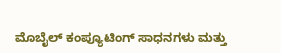ಮೊಬೈಲ್ ಕಂಪ್ಯೂಟಿಂಗ್ ಸಾಧನಗಳು ಮತ್ತು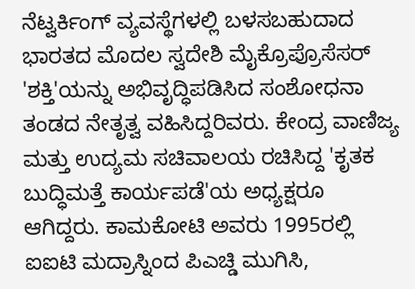ನೆಟ್ವರ್ಕಿಂಗ್ ವ್ಯವಸ್ಥೆಗಳಲ್ಲಿ ಬಳಸಬಹುದಾದ ಭಾರತದ ಮೊದಲ ಸ್ವದೇಶಿ ಮೈಕ್ರೊಪ್ರೊಸೆಸರ್ 'ಶಕ್ತಿ'ಯನ್ನು ಅಭಿವೃದ್ಧಿಪಡಿಸಿದ ಸಂಶೋಧನಾ ತಂಡದ ನೇತೃತ್ವ ವಹಿಸಿದ್ದರಿವರು. ಕೇಂದ್ರ ವಾಣಿಜ್ಯ ಮತ್ತು ಉದ್ಯಮ ಸಚಿವಾಲಯ ರಚಿಸಿದ್ದ 'ಕೃತಕ ಬುದ್ಧಿಮತ್ತೆ ಕಾರ್ಯಪಡೆ'ಯ ಅಧ್ಯಕ್ಷರೂ ಆಗಿದ್ದರು. ಕಾಮಕೋಟಿ ಅವರು 1995ರಲ್ಲಿ ಐಐಟಿ ಮದ್ರಾಸ್ನಿಂದ ಪಿಎಚ್ಡಿ ಮುಗಿಸಿ,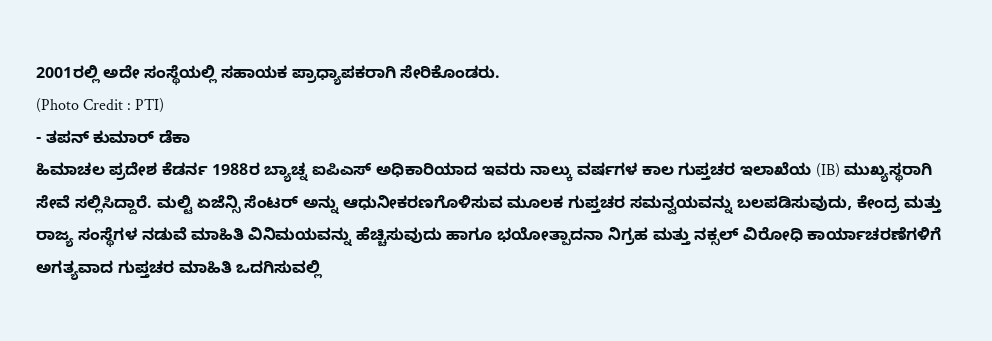2001ರಲ್ಲಿ ಅದೇ ಸಂಸ್ಥೆಯಲ್ಲಿ ಸಹಾಯಕ ಪ್ರಾಧ್ಯಾಪಕರಾಗಿ ಸೇರಿಕೊಂಡರು.
(Photo Credit : PTI)
- ತಪನ್ ಕುಮಾರ್ ಡೆಕಾ
ಹಿಮಾಚಲ ಪ್ರದೇಶ ಕೆಡರ್ನ 1988ರ ಬ್ಯಾಚ್ನ ಐಪಿಎಸ್ ಅಧಿಕಾರಿಯಾದ ಇವರು ನಾಲ್ಕು ವರ್ಷಗಳ ಕಾಲ ಗುಪ್ತಚರ ಇಲಾಖೆಯ (IB) ಮುಖ್ಯಸ್ಥರಾಗಿ ಸೇವೆ ಸಲ್ಲಿಸಿದ್ದಾರೆ. ಮಲ್ಟಿ ಏಜೆನ್ಸಿ ಸೆಂಟರ್ ಅನ್ನು ಆಧುನೀಕರಣಗೊಳಿಸುವ ಮೂಲಕ ಗುಪ್ತಚರ ಸಮನ್ವಯವನ್ನು ಬಲಪಡಿಸುವುದು, ಕೇಂದ್ರ ಮತ್ತು ರಾಜ್ಯ ಸಂಸ್ಥೆಗಳ ನಡುವೆ ಮಾಹಿತಿ ವಿನಿಮಯವನ್ನು ಹೆಚ್ಚಿಸುವುದು ಹಾಗೂ ಭಯೋತ್ಪಾದನಾ ನಿಗ್ರಹ ಮತ್ತು ನಕ್ಸಲ್ ವಿರೋಧಿ ಕಾರ್ಯಾಚರಣೆಗಳಿಗೆ ಅಗತ್ಯವಾದ ಗುಪ್ತಚರ ಮಾಹಿತಿ ಒದಗಿಸುವಲ್ಲಿ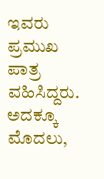ಇವರು ಪ್ರಮುಖ ಪಾತ್ರ ವಹಿಸಿದ್ದರು. ಅದಕ್ಕೂ ಮೊದಲು,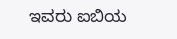ಇವರು ಐಬಿಯ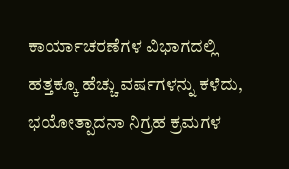ಕಾರ್ಯಾಚರಣೆಗಳ ವಿಭಾಗದಲ್ಲಿ ಹತ್ತಕ್ಕೂ ಹೆಚ್ಚು ವರ್ಷಗಳನ್ನು ಕಳೆದು, ಭಯೋತ್ಪಾದನಾ ನಿಗ್ರಹ ಕ್ರಮಗಳ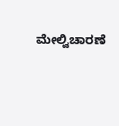ಮೇಲ್ವಿಚಾರಣೆ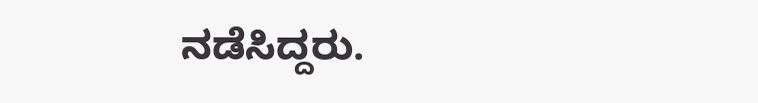ನಡೆಸಿದ್ದರು.